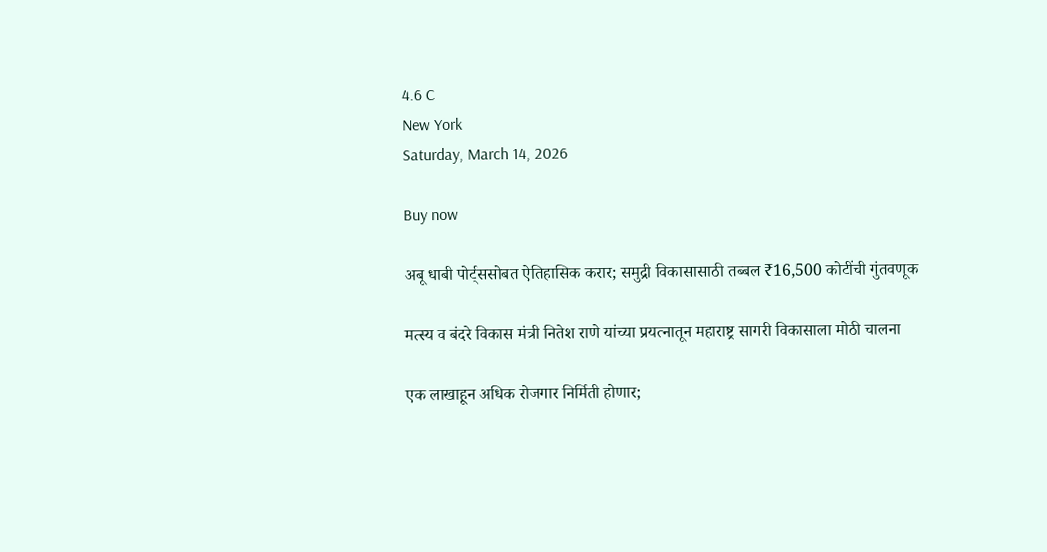4.6 C
New York
Saturday, March 14, 2026

Buy now

अबू धाबी पोर्ट्ससोबत ऐतिहासिक करार; समुद्री विकासासाठी तब्बल ₹16,500 कोटींची गुंतवणूक

मत्स्य व बंदरे विकास मंत्री नितेश राणे यांच्या प्रयत्नातून महाराष्ट्र सागरी विकासाला मोठी चालना

एक लाखाहून अधिक रोजगार निर्मिती होणार;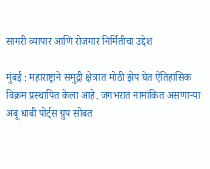सागरी व्यापार आणि रोजगार निर्मितीचा उद्देश

मुंबई : महाराष्ट्राने समुद्री क्षेत्रात मोठी झेप घेत ऐतिहासिक विक्रम प्रस्थापित केला आहे. जगभरात नामांकित असणाऱ्या अबू धाबी पोर्ट्स ग्रुप सोबत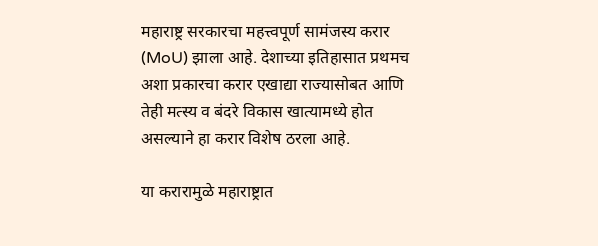महाराष्ट्र सरकारचा महत्त्वपूर्ण सामंजस्य करार (MoU) झाला आहे. देशाच्या इतिहासात प्रथमच अशा प्रकारचा करार एखाद्या राज्यासोबत आणि तेही मत्स्य व बंदरे विकास खात्यामध्ये होत असल्याने हा करार विशेष ठरला आहे.

या करारामुळे महाराष्ट्रात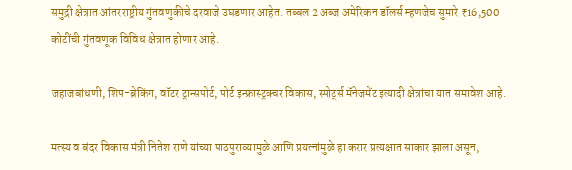समुद्री क्षेत्रात आंतरराष्ट्रीय गुंतवणुकीचे दरवाजे उघडणार आहेत. तब्बल 2 अब्ज अमेरिकन डॉलर्स म्हणजेच सुमारे ₹16,500 कोटींची गुंतवणूक विविध क्षेत्रात होणार आहे.

जहाजबांधणी, शिप-ब्रेकिंग, वॉटर ट्रान्सपोर्ट, पोर्ट इन्फ्रास्ट्रक्चर विकास, स्पोर्ट्स मॅनेजमेंट इत्यादी क्षेत्रांचा यात समावेश आहे.

मत्स्य व बंदर विकास मंत्री नितेश राणे यांच्या पाठपुराव्यामुळे आणि प्रयत्नांमुळे हा करार प्रत्यक्षात साकार झाला असून,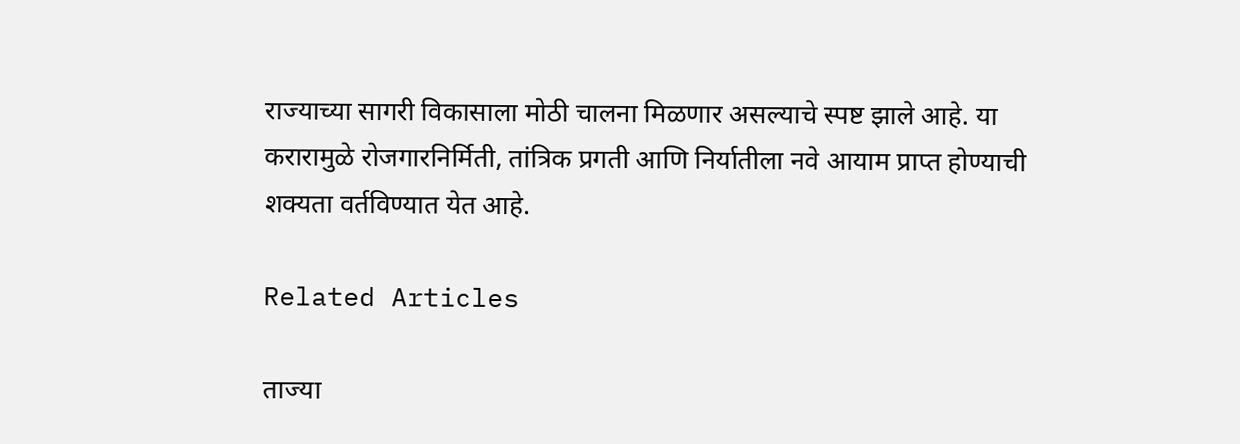राज्याच्या सागरी विकासाला मोठी चालना मिळणार असल्याचे स्पष्ट झाले आहे. या करारामुळे रोजगारनिर्मिती, तांत्रिक प्रगती आणि निर्यातीला नवे आयाम प्राप्त होण्याची शक्यता वर्तविण्यात येत आहे.

Related Articles

ताज्या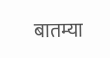बातम्या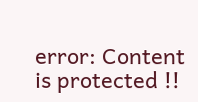error: Content is protected !!